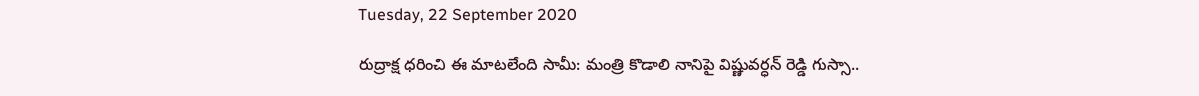Tuesday, 22 September 2020

రుద్రాక్ష ధరించి ఈ మాటలేంది సామీ: మంత్రి కొడాలి నానిపై విష్ణువర్ధన్ రెడ్డి గుస్సా..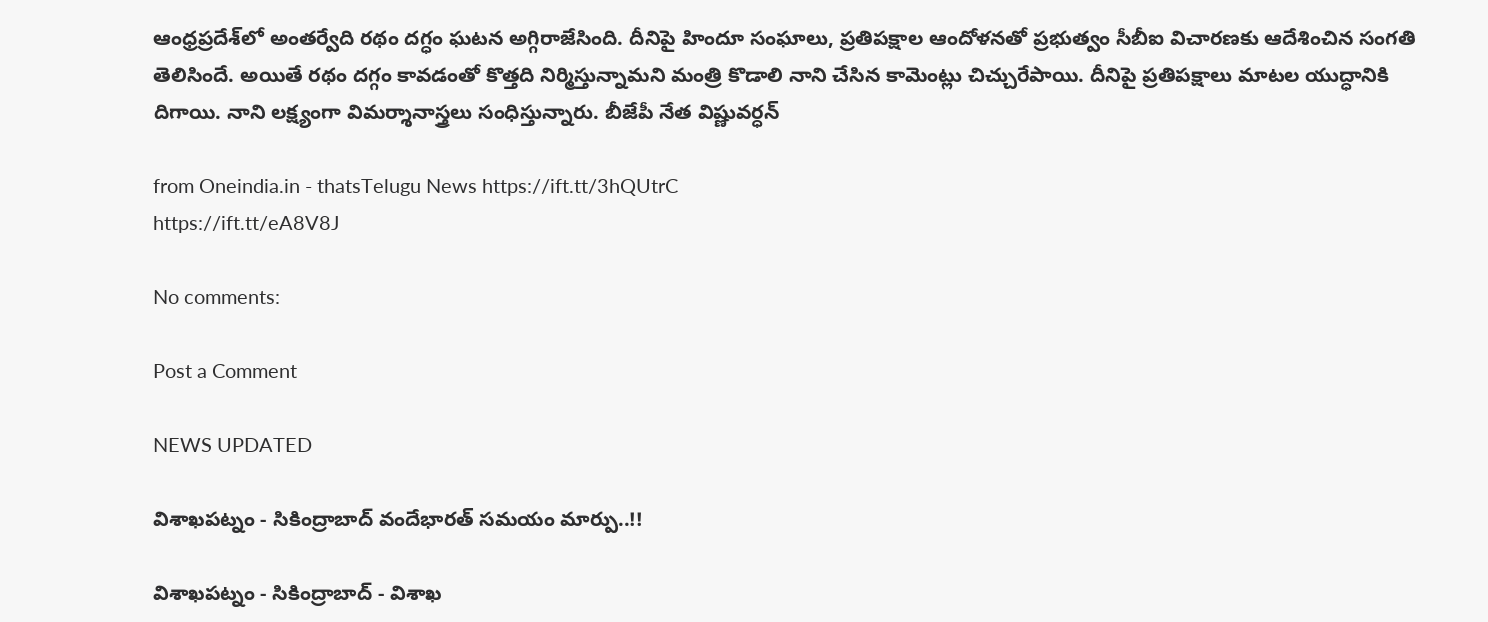ఆంధ్రప్రదేశ్‌లో అంతర్వేది రథం దగ్ధం ఘటన అగ్గిరాజేసింది. దీనిపై హిందూ సంఘాలు, ప్రతిపక్షాల ఆందోళనతో ప్రభుత్వం సీబీఐ విచారణకు ఆదేశించిన సంగతి తెలిసిందే. అయితే రథం దగ్గం కావడంతో కొత్తది నిర్మిస్తున్నామని మంత్రి కొడాలి నాని చేసిన కామెంట్లు చిచ్చురేపాయి. దీనిపై ప్రతిపక్షాలు మాటల యుద్ధానికి దిగాయి. నాని లక్ష్యంగా విమర్శానాస్త్రలు సంధిస్తున్నారు. బీజేపీ నేత విష్ణువర్ధన్

from Oneindia.in - thatsTelugu News https://ift.tt/3hQUtrC
https://ift.tt/eA8V8J

No comments:

Post a Comment

NEWS UPDATED

విశాఖపట్నం - సికింద్రాబాద్ వందేభారత్ సమయం మార్పు..!!

విశాఖపట్నం - సికింద్రాబాద్ - విశాఖ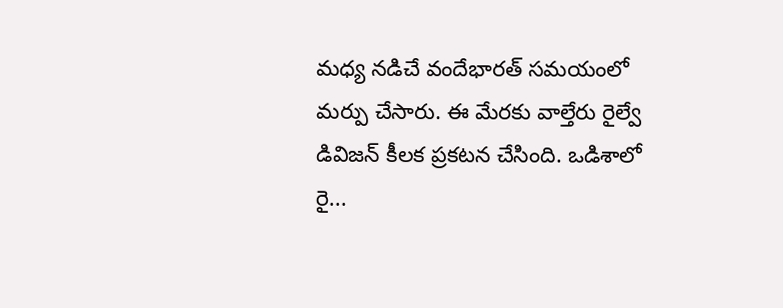మధ్య నడిచే వందేభారత్ సమయంలో మర్పు చేసారు. ఈ మేరకు వాల్తేరు రైల్వే డివిజన్ కీలక ప్రకటన చేసింది. ఒడిశాలో రై...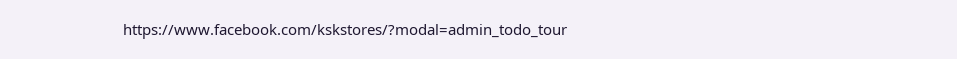https://www.facebook.com/kskstores/?modal=admin_todo_tour